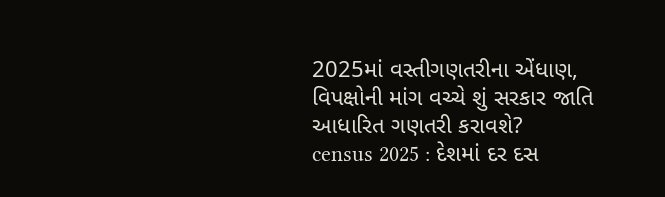2025માં વસ્તીગણતરીના એંધાણ, વિપક્ષોની માંગ વચ્ચે શું સરકાર જાતિ આધારિત ગણતરી કરાવશે?
census 2025 : દેશમાં દર દસ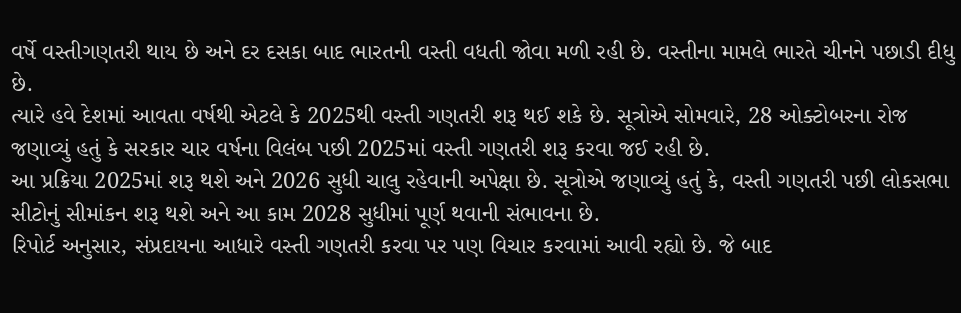વર્ષે વસ્તીગણતરી થાય છે અને દર દસકા બાદ ભારતની વસ્તી વધતી જોવા મળી રહી છે. વસ્તીના મામલે ભારતે ચીનને પછાડી દીધુ છે.
ત્યારે હવે દેશમાં આવતા વર્ષથી એટલે કે 2025થી વસ્તી ગણતરી શરૂ થઈ શકે છે. સૂત્રોએ સોમવારે, 28 ઓક્ટોબરના રોજ જણાવ્યું હતું કે સરકાર ચાર વર્ષના વિલંબ પછી 2025માં વસ્તી ગણતરી શરૂ કરવા જઈ રહી છે.
આ પ્રક્રિયા 2025માં શરૂ થશે અને 2026 સુધી ચાલુ રહેવાની અપેક્ષા છે. સૂત્રોએ જણાવ્યું હતું કે, વસ્તી ગણતરી પછી લોકસભા સીટોનું સીમાંકન શરૂ થશે અને આ કામ 2028 સુધીમાં પૂર્ણ થવાની સંભાવના છે.
રિપોર્ટ અનુસાર, સંપ્રદાયના આધારે વસ્તી ગણતરી કરવા પર પણ વિચાર કરવામાં આવી રહ્યો છે. જે બાદ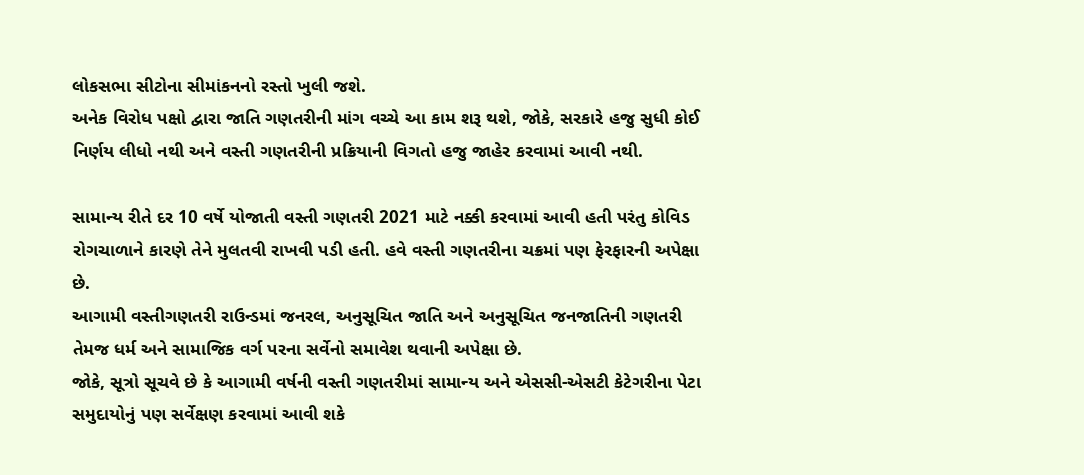લોકસભા સીટોના સીમાંકનનો રસ્તો ખુલી જશે.
અનેક વિરોધ પક્ષો દ્વારા જાતિ ગણતરીની માંગ વચ્ચે આ કામ શરૂ થશે, જોકે, સરકારે હજુ સુધી કોઈ નિર્ણય લીધો નથી અને વસ્તી ગણતરીની પ્રક્રિયાની વિગતો હજુ જાહેર કરવામાં આવી નથી.

સામાન્ય રીતે દર 10 વર્ષે યોજાતી વસ્તી ગણતરી 2021 માટે નક્કી કરવામાં આવી હતી પરંતુ કોવિડ રોગચાળાને કારણે તેને મુલતવી રાખવી પડી હતી. હવે વસ્તી ગણતરીના ચક્રમાં પણ ફેરફારની અપેક્ષા છે.
આગામી વસ્તીગણતરી રાઉન્ડમાં જનરલ, અનુસૂચિત જાતિ અને અનુસૂચિત જનજાતિની ગણતરી તેમજ ધર્મ અને સામાજિક વર્ગ પરના સર્વેનો સમાવેશ થવાની અપેક્ષા છે.
જોકે, સૂત્રો સૂચવે છે કે આગામી વર્ષની વસ્તી ગણતરીમાં સામાન્ય અને એસસી-એસટી કેટેગરીના પેટા સમુદાયોનું પણ સર્વેક્ષણ કરવામાં આવી શકે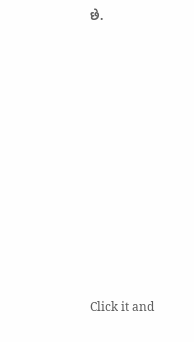છે.












Click it and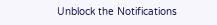Unblock the Notifications